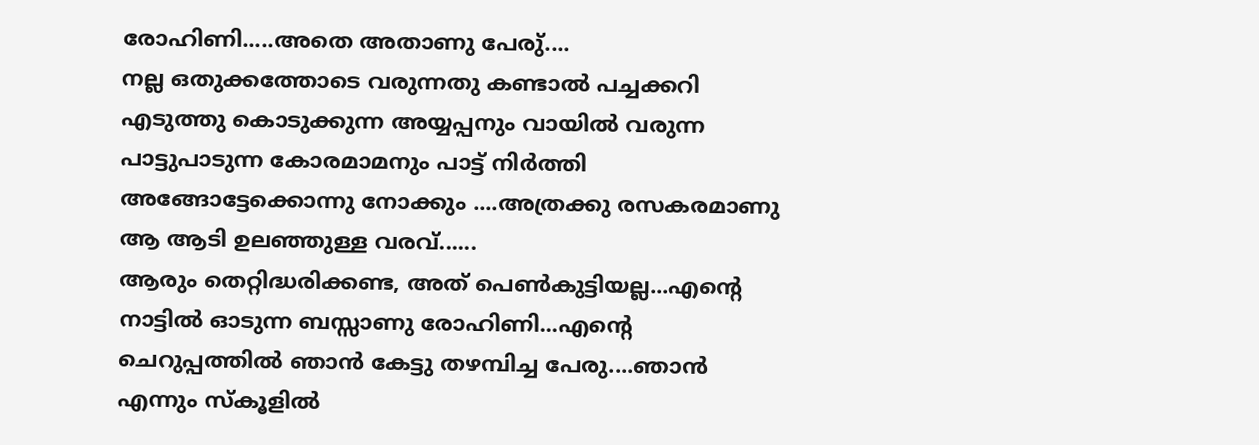രോഹിണി.....അതെ അതാണു പേരു്....
നല്ല ഒതുക്കത്തോടെ വരുന്നതു കണ്ടാൽ പച്ചക്കറി എടുത്തു കൊടുക്കുന്ന അയ്യപ്പനും വായിൽ വരുന്ന പാട്ടുപാടുന്ന കോരമാമനും പാട്ട് നിർത്തി അങ്ങോട്ടേക്കൊന്നു നോക്കും ....അത്രക്കു രസകരമാണു ആ ആടി ഉലഞ്ഞുള്ള വരവ്......
ആരും തെറ്റിദ്ധരിക്കണ്ട, അത് പെൺകുട്ടിയല്ല...എന്റെ നാട്ടിൽ ഓടുന്ന ബസ്സാണു രോഹിണി...എന്റെ ചെറുപ്പത്തിൽ ഞാൻ കേട്ടു തഴമ്പിച്ച പേരു....ഞാൻ എന്നും സ്കൂളിൽ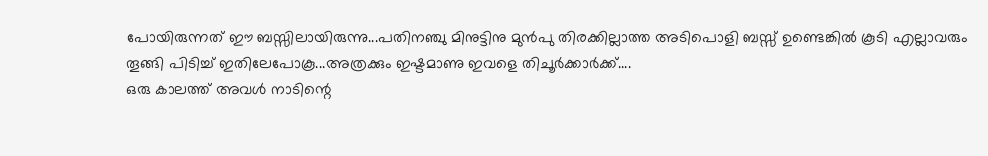പോയിരുന്നത് ഈ ബസ്സിലായിരുന്നു...പതിനഞ്ചു മിനുട്ടിനു മുൻപു തിരക്കില്ലാത്ത അടിപൊളി ബസ്സ് ഉണ്ടെങ്കിൽ കൂടി എല്ലാവരും തൂങ്ങി പിടിച്ച് ഇതിലേപോകൂ...അത്രക്കും ഇഷ്ടമാണു ഇവളെ തിചൂർക്കാർക്ക്....
ഒരു കാലത്ത് അവൾ നാടിന്റെ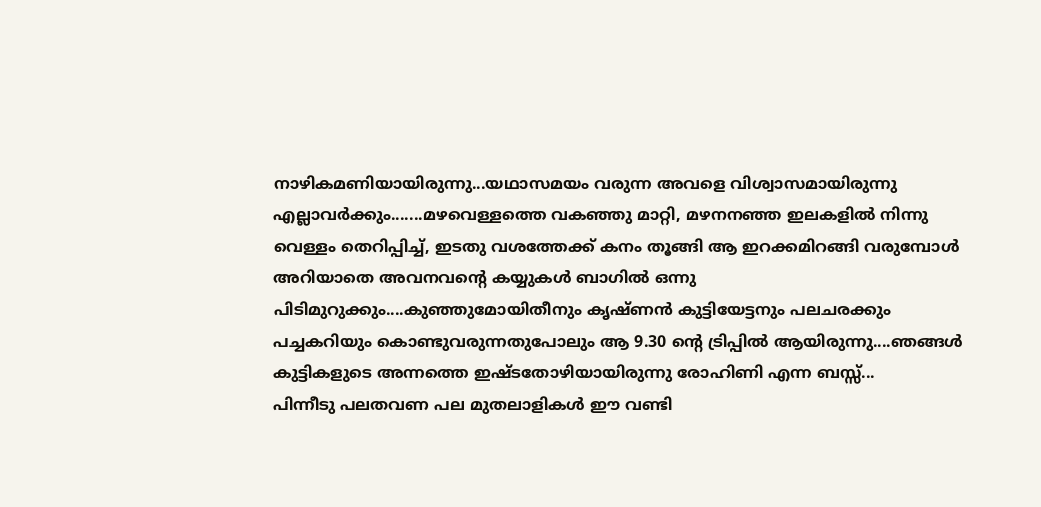നാഴികമണിയായിരുന്നു...യഥാസമയം വരുന്ന അവളെ വിശ്വാസമായിരുന്നു എല്ലാവർക്കും.......മഴവെള്ളത്തെ വകഞ്ഞു മാറ്റി, മഴനനഞ്ഞ ഇലകളിൽ നിന്നു വെള്ളം തെറിപ്പിച്ച്, ഇടതു വശത്തേക്ക് കനം തൂങ്ങി ആ ഇറക്കമിറങ്ങി വരുമ്പോൾ അറിയാതെ അവനവന്റെ കയ്യുകൾ ബാഗിൽ ഒന്നു പിടിമുറുക്കും....കുഞ്ഞുമോയിതീനും കൃഷ്ണൻ കുട്ടിയേട്ടനും പലചരക്കും പച്ചകറിയും കൊണ്ടുവരുന്നതുപോലും ആ 9.30 ന്റെ ട്രിപ്പിൽ ആയിരുന്നു....ഞങ്ങൾ കുട്ടികളുടെ അന്നത്തെ ഇഷ്ടതോഴിയായിരുന്നു രോഹിണി എന്ന ബസ്സ്...
പിന്നീടു പലതവണ പല മുതലാളികൾ ഈ വണ്ടി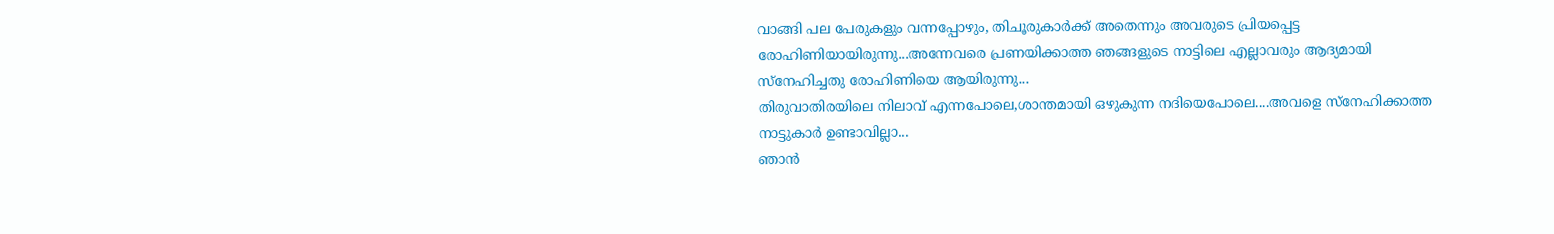വാങ്ങി പല പേരുകളും വന്നപ്പോഴും, തിചൂരുകാർക്ക് അതെന്നും അവരുടെ പ്രിയപ്പെട്ട രോഹിണിയായിരുന്നു...അന്നേവരെ പ്രണയിക്കാത്ത ഞങ്ങളുടെ നാട്ടിലെ എല്ലാവരും ആദ്യമായി സ്നേഹിച്ചതു രോഹിണിയെ ആയിരുന്നു...
തിരുവാതിരയിലെ നിലാവ് എന്നപോലെ,ശാന്തമായി ഒഴുകുന്ന നദിയെപോലെ....അവളെ സ്നേഹിക്കാത്ത നാട്ടുകാർ ഉണ്ടാവില്ലാ...
ഞാൻ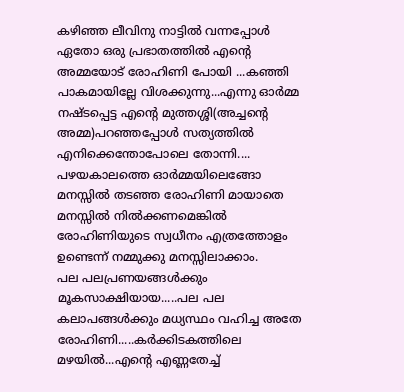കഴിഞ്ഞ ലീവിനു നാട്ടിൽ വന്നപ്പോൾ ഏതോ ഒരു പ്രഭാതത്തിൽ എന്റെ അമ്മയോട് രോഹിണി പോയി ...കഞ്ഞി പാകമായില്ലേ വിശക്കുന്നു...എന്നു ഓർമ്മ നഷ്ടപ്പെട്ട എന്റെ മുത്തശ്ശി(അച്ചന്റെ അമ്മ)പറഞ്ഞപ്പോൾ സത്യത്തിൽ എനിക്കെന്തോപോലെ തോന്നി.... പഴയകാലത്തെ ഓർമ്മയിലെങ്ങോ മനസ്സിൽ തടഞ്ഞ രോഹിണി മായാതെ മനസ്സിൽ നിൽക്കണമെങ്കിൽ രോഹിണിയുടെ സ്വധീനം എത്രത്തോളം ഉണ്ടെന്ന് നമ്മുക്കു മനസ്സിലാക്കാം.
പല പലപ്രണയങ്ങൾക്കും മൂകസാക്ഷിയായ.....പല പല കലാപങ്ങൾക്കും മധ്യസ്ഥം വഹിച്ച അതേ രോഹിണി.....കർക്കിടകത്തിലെ മഴയിൽ...എന്റെ എണ്ണതേച്ച്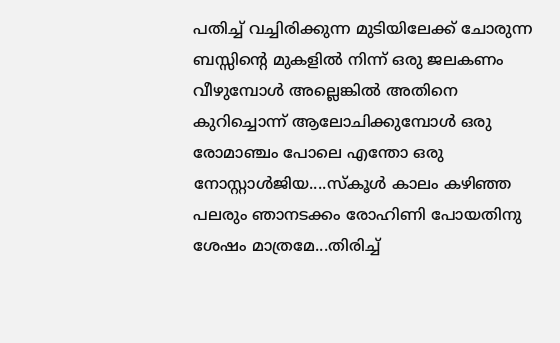പതിച്ച് വച്ചിരിക്കുന്ന മുടിയിലേക്ക് ചോരുന്ന ബസ്സിന്റെ മുകളിൽ നിന്ന് ഒരു ജലകണം വീഴുമ്പോൾ അല്ലെങ്കിൽ അതിനെ കുറിച്ചൊന്ന് ആലോചിക്കുമ്പോൾ ഒരു രോമാഞ്ചം പോലെ എന്തോ ഒരു നോസ്റ്റാൾജിയ....സ്കൂൾ കാലം കഴിഞ്ഞ പലരും ഞാനടക്കം രോഹിണി പോയതിനു ശേഷം മാത്രമേ...തിരിച്ച്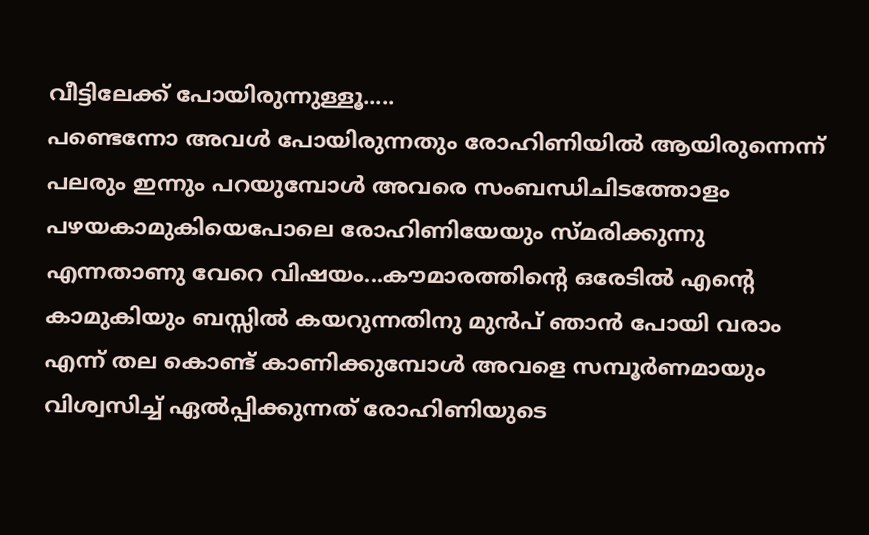വീട്ടിലേക്ക് പോയിരുന്നുള്ളൂ.....
പണ്ടെന്നോ അവൾ പോയിരുന്നതും രോഹിണിയിൽ ആയിരുന്നെന്ന് പലരും ഇന്നും പറയുമ്പോൾ അവരെ സംബന്ധിചിടത്തോളം പഴയകാമുകിയെപോലെ രോഹിണിയേയും സ്മരിക്കുന്നു എന്നതാണു വേറെ വിഷയം...കൗമാരത്തിന്റെ ഒരേടിൽ എന്റെ കാമുകിയും ബസ്സിൽ കയറുന്നതിനു മുൻപ് ഞാൻ പോയി വരാം എന്ന് തല കൊണ്ട് കാണിക്കുമ്പോൾ അവളെ സമ്പൂർണമായും വിശ്വസിച്ച് ഏൽപ്പിക്കുന്നത് രോഹിണിയുടെ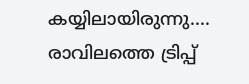കയ്യിലായിരുന്നു....
രാവിലത്തെ ട്രിപ്പ്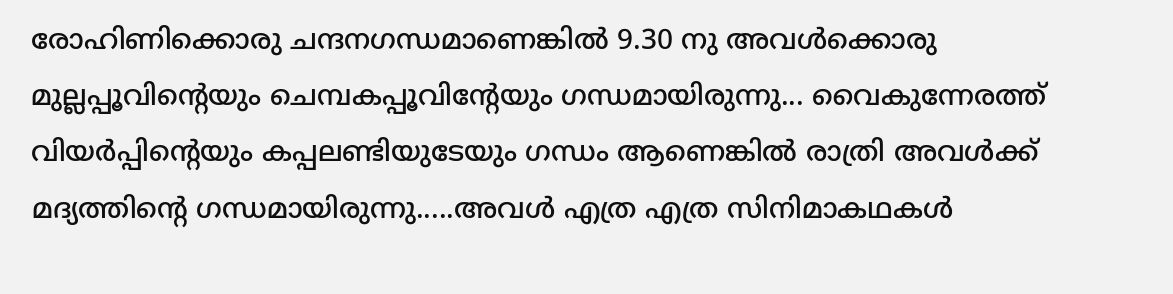രോഹിണിക്കൊരു ചന്ദനഗന്ധമാണെങ്കിൽ 9.30 നു അവൾക്കൊരു മുല്ലപ്പൂവിന്റെയും ചെമ്പകപ്പൂവിന്റേയും ഗന്ധമായിരുന്നു... വൈകുന്നേരത്ത് വിയർപ്പിന്റെയും കപ്പലണ്ടിയുടേയും ഗന്ധം ആണെങ്കിൽ രാത്രി അവൾക്ക് മദ്യത്തിന്റെ ഗന്ധമായിരുന്നു.....അവൾ എത്ര എത്ര സിനിമാകഥകൾ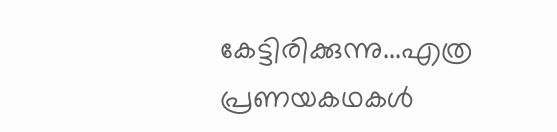കേട്ടിരിക്കുന്നു...എത്ര പ്രണയകഥകൾ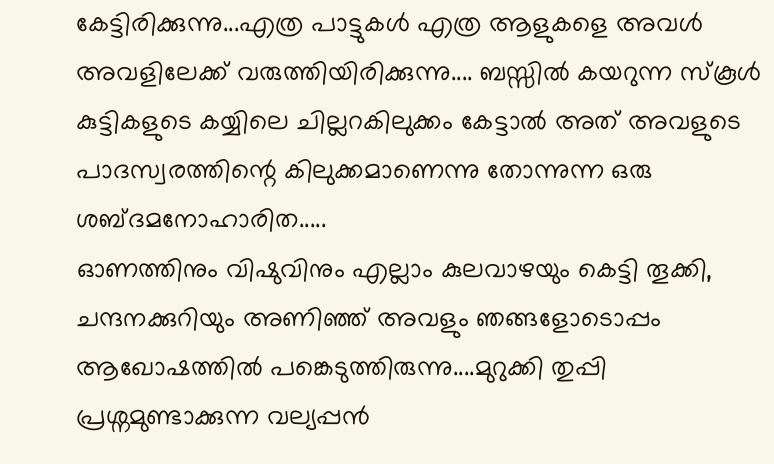കേട്ടിരിക്കുന്നു...എത്ര പാട്ടുകൾ എത്ര ആളുകളെ അവൾ അവളിലേക്ക് വരുത്തിയിരിക്കുന്നു.... ബസ്സിൽ കയറുന്ന സ്കൂൾ കുട്ടികളുടെ കയ്യിലെ ചില്ലറകിലുക്കം കേട്ടാൽ അത് അവളുടെ പാദസ്വരത്തിന്റെ കിലുക്കമാണെന്നു തോന്നുന്ന ഒരു ശബ്ദമനോഹാരിത.....
ഓണത്തിനും വിഷുവിനും എല്ലാം കുലവാഴയും കെട്ടി തൂക്കി, ചന്ദനക്കുറിയും അണിഞ്ഞ് അവളും ഞങ്ങളോടൊപ്പം ആഖോഷത്തിൽ പങ്കെടുത്തിരുന്നു....മുറുക്കി തുപ്പി പ്രശ്നമുണ്ടാക്കുന്ന വല്യപ്പൻ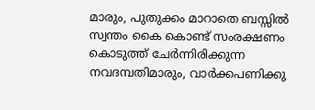മാരും, പുതുക്കം മാറാതെ ബസ്സിൽ സ്വന്തം കൈ കൊണ്ട് സംരക്ഷണം കൊടുത്ത് ചേർന്നിരിക്കുന്ന നവദമ്പതിമാരും, വാർക്കപണിക്കു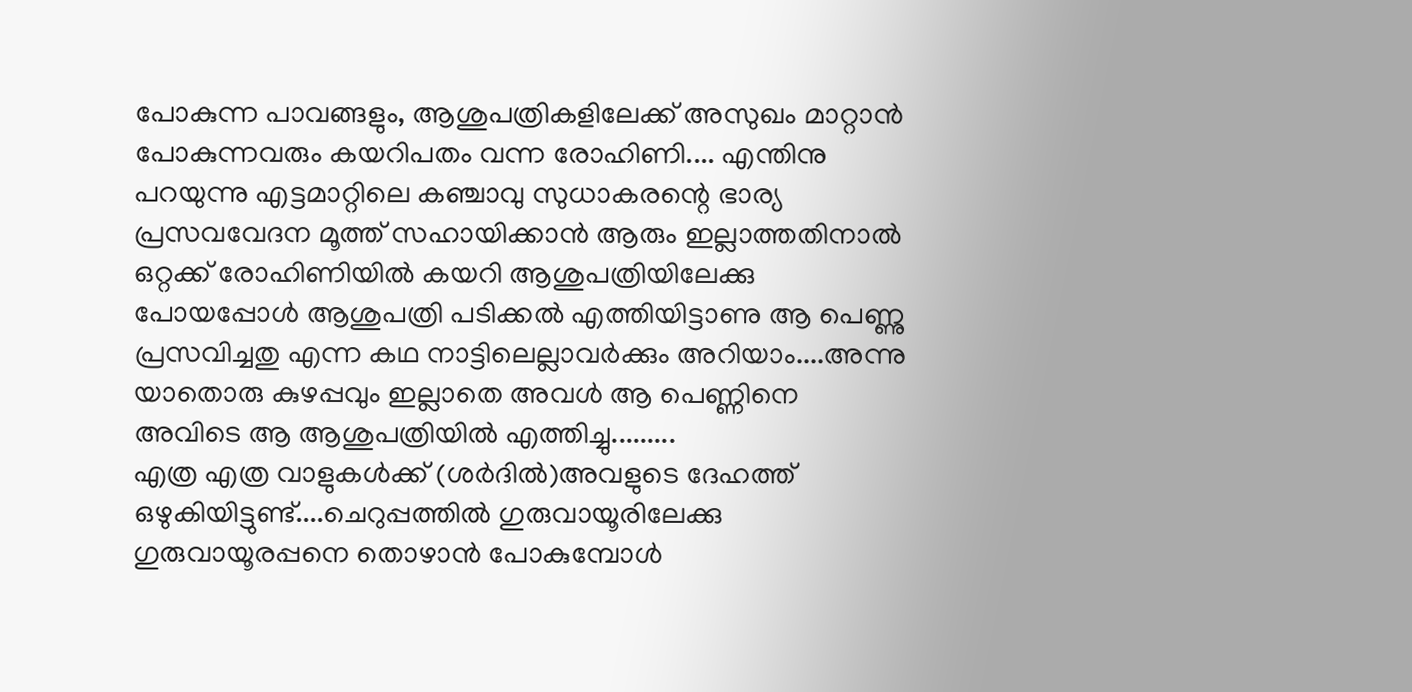പോകുന്ന പാവങ്ങളും, ആശുപത്രികളിലേക്ക് അസുഖം മാറ്റാൻ പോകുന്നവരും കയറിപതം വന്ന രോഹിണി.... എന്തിനു പറയുന്നു എട്ടമാറ്റിലെ കഞ്ചാവു സുധാകരന്റെ ഭാര്യ പ്രസവവേദന മൂത്ത് സഹായിക്കാൻ ആരും ഇല്ലാത്തതിനാൽ ഒറ്റക്ക് രോഹിണിയിൽ കയറി ആശുപത്രിയിലേക്കു പോയപ്പോൾ ആശുപത്രി പടിക്കൽ എത്തിയിട്ടാണു ആ പെണ്ണു പ്രസവിച്ചതു എന്ന കഥ നാട്ടിലെല്ലാവർക്കും അറിയാം....അന്നു യാതൊരു കുഴപ്പവും ഇല്ലാതെ അവൾ ആ പെണ്ണിനെ അവിടെ ആ ആശുപത്രിയിൽ എത്തിച്ചു.........
എത്ര എത്ര വാളുകൾക്ക് (ശർദിൽ)അവളുടെ ദേഹത്ത് ഒഴുകിയിട്ടുണ്ട്....ചെറുപ്പത്തിൽ ഗുരുവായൂരിലേക്കു ഗുരുവായൂരപ്പനെ തൊഴാൻ പോകുമ്പോൾ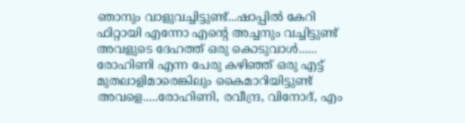ഞാനും വാളുവച്ചിട്ടുണ്ട്...ഷാപ്പിൽ കേറി ഫിറ്റായി എന്നോ എന്റെ അച്ചനും വച്ചിട്ടുണ്ട് അവളുടെ ദേഹത്ത് ഒരു കൊടുവാൾ......
രോഹിണി എന്ന പേരു കഴിഞ്ഞ് ഒരു എട്ട് മുതലാളിമാരെങ്കിലും കൈമാറിയിട്ടുണ്ട് അവളെ.....രോഹിണി, രവീന്ദ്ര, വിനോദ്, എം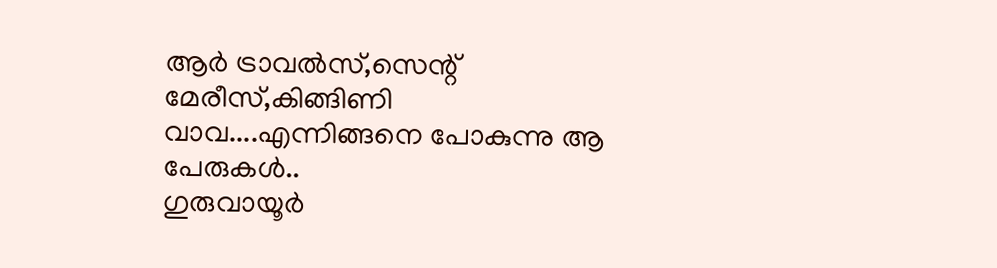ആർ ട്രാവൽസ്,സെന്റ് മേരീസ്,കിങ്ങിണി വാവ....എന്നിങ്ങനെ പോകുന്നു ആ പേരുകൾ..
ഗുരുവായൂർ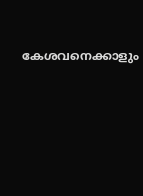കേശവനെക്കാളും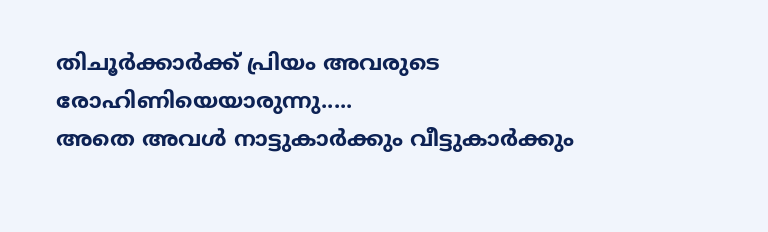തിചൂർക്കാർക്ക് പ്രിയം അവരുടെ രോഹിണിയെയാരുന്നു.....
അതെ അവൾ നാട്ടുകാർക്കും വീട്ടുകാർക്കും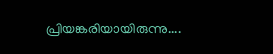പ്രിയങ്കരിയായിരുന്നു....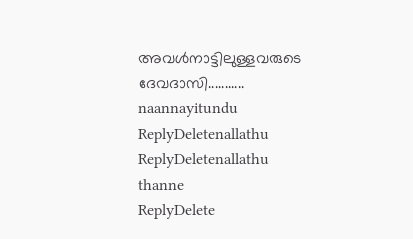അവൾനാട്ടിലുള്ളവരുടെ ദേവദാസി...........
naannayitundu
ReplyDeletenallathu
ReplyDeletenallathu thanne
ReplyDelete